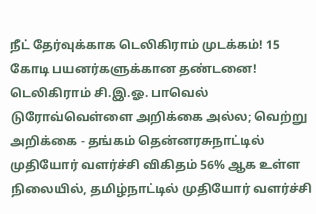நீட் தேர்வுக்காக டெலிகிராம் முடக்கம்! 15 கோடி பயனர்களுக்கான தண்டனை! டெலிகிராம் சி.இ.ஓ. பாவெல் டுரோவ்வெள்ளை அறிக்கை அல்ல; வெற்று அறிக்கை - தங்கம் தென்னரசுநாட்டில் முதியோர் வளர்ச்சி விகிதம் 56% ஆக உள்ள நிலையில், தமிழ்நாட்டில் முதியோர் வளர்ச்சி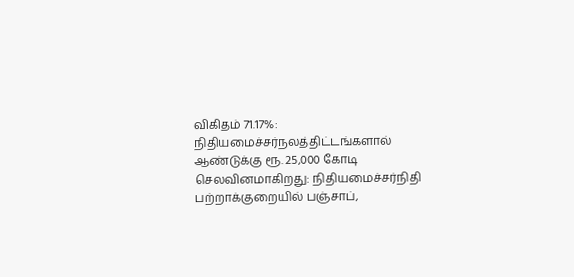விகிதம் 71.17%: நிதியமைச்சர்நலத்திட்டங்களால் ஆண்டுக்கு ரூ. 25,000 கோடி செலவினமாகிறது: நிதியமைச்சர்நிதி பற்றாக்குறையில் பஞ்சாப்,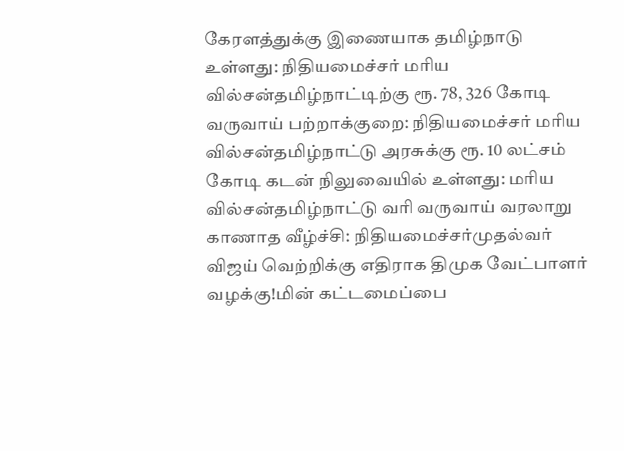கேரளத்துக்கு இணையாக தமிழ்நாடு உள்ளது: நிதியமைச்சர் மரிய வில்சன்தமிழ்நாட்டிற்கு ரூ. 78, 326 கோடி வருவாய் பற்றாக்குறை: நிதியமைச்சர் மரிய வில்சன்தமிழ்நாட்டு அரசுக்கு ரூ. 10 லட்சம் கோடி கடன் நிலுவையில் உள்ளது: மரிய வில்சன்தமிழ்நாட்டு வரி வருவாய் வரலாறு காணாத வீழ்ச்சி: நிதியமைச்சர்முதல்வர் விஜய் வெற்றிக்கு எதிராக திமுக வேட்பாளர் வழக்கு!மின் கட்டமைப்பை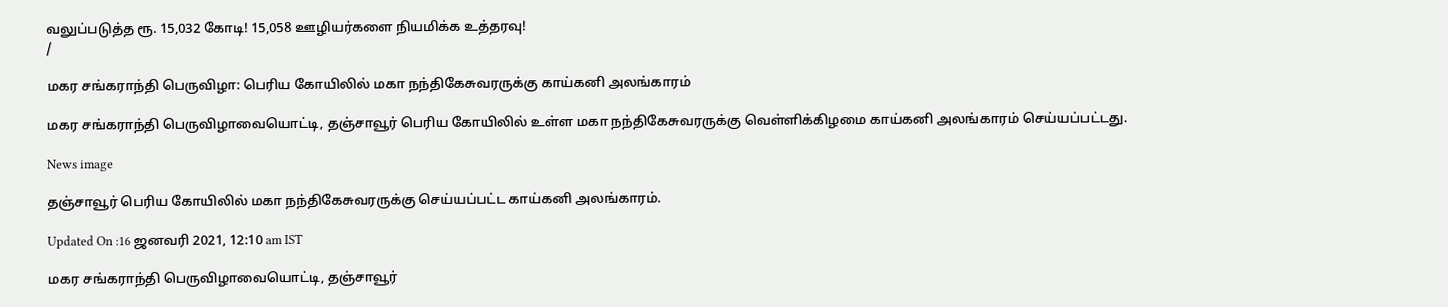வலுப்படுத்த ரூ. 15,032 கோடி! 15,058 ஊழியர்களை நியமிக்க உத்தரவு!
/

மகர சங்கராந்தி பெருவிழா: பெரிய கோயிலில் மகா நந்திகேசுவரருக்கு காய்கனி அலங்காரம்

மகர சங்கராந்தி பெருவிழாவையொட்டி, தஞ்சாவூர் பெரிய கோயிலில் உள்ள மகா நந்திகேசுவரருக்கு வெள்ளிக்கிழமை காய்கனி அலங்காரம் செய்யப்பட்டது.

News image

தஞ்சாவூர் பெரிய கோயிலில் மகா நந்திகேசுவரருக்கு செய்யப்பட்ட காய்கனி அலங்காரம்.

Updated On :16 ஜனவரி 2021, 12:10 am IST

மகர சங்கராந்தி பெருவிழாவையொட்டி, தஞ்சாவூர்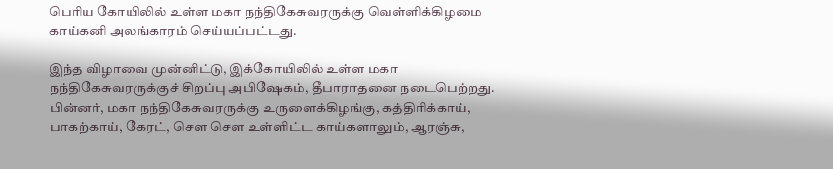பெரிய கோயிலில் உள்ள மகா நந்திகேசுவரருக்கு வெள்ளிக்கிழமை காய்கனி அலங்காரம் செய்யப்பட்டது.

இந்த விழாவை முன்னிட்டு, இக்கோயிலில் உள்ள மகா நந்திகேசுவரருக்குச் சிறப்பு அபிஷேகம், தீபாராதனை நடைபெற்றது. பின்னர், மகா நந்திகேசுவரருக்கு உருளைக்கிழங்கு, கத்திரிக்காய், பாகற்காய், கேரட், சௌ சௌ உள்ளிட்ட காய்களாலும், ஆரஞ்சு,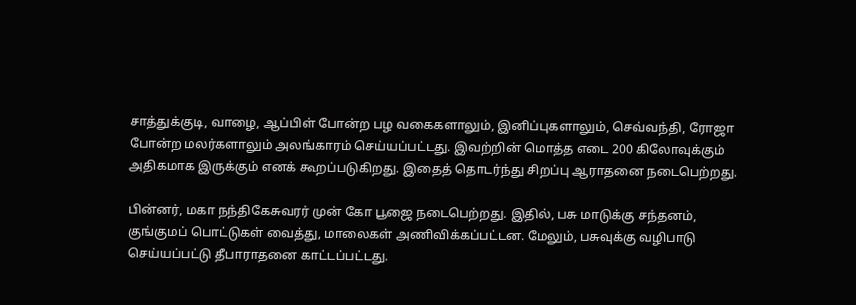சாத்துக்குடி, வாழை, ஆப்பிள் போன்ற பழ வகைகளாலும், இனிப்புகளாலும், செவ்வந்தி, ரோஜா போன்ற மலர்களாலும் அலங்காரம் செய்யப்பட்டது. இவற்றின் மொத்த எடை 200 கிலோவுக்கும் அதிகமாக இருக்கும் எனக் கூறப்படுகிறது. இதைத் தொடர்ந்து சிறப்பு ஆராதனை நடைபெற்றது.

பின்னர், மகா நந்திகேசுவரர் முன் கோ பூஜை நடைபெற்றது. இதில், பசு மாடுக்கு சந்தனம், குங்குமப் பொட்டுகள் வைத்து, மாலைகள் அணிவிக்கப்பட்டன. மேலும், பசுவுக்கு வழிபாடு செய்யப்பட்டு தீபாராதனை காட்டப்பட்டது.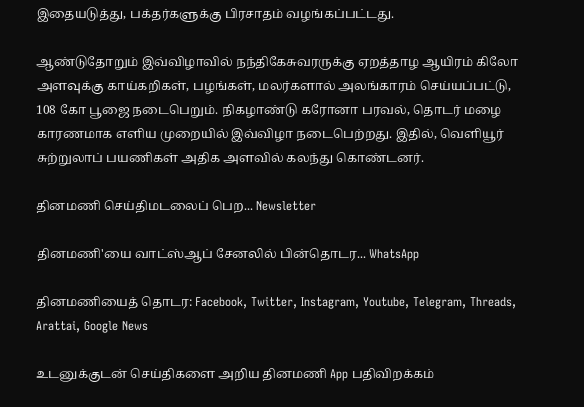இதையடுத்து, பக்தர்களுக்கு பிரசாதம் வழங்கப்பட்டது.

ஆண்டுதோறும் இவ்விழாவில் நந்திகேசுவரருக்கு ஏறத்தாழ ஆயிரம் கிலோ அளவுக்கு காய்கறிகள், பழங்கள், மலர்களால் அலங்காரம் செய்யப்பட்டு, 108 கோ பூஜை நடைபெறும். நிகழாண்டு கரோனா பரவல், தொடர் மழை காரணமாக எளிய முறையில் இவ்விழா நடைபெற்றது. இதில், வெளியூர் சுற்றுலாப் பயணிகள் அதிக அளவில் கலந்து கொண்டனர்.

தினமணி செய்திமடலைப் பெற... Newsletter

தினமணி'யை வாட்ஸ்ஆப் சேனலில் பின்தொடர... WhatsApp

தினமணியைத் தொடர: Facebook, Twitter, Instagram, Youtube, Telegram, Threads, Arattai, Google News

உடனுக்குடன் செய்திகளை அறிய தினமணி App பதிவிறக்கம்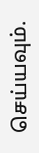செய்யவும்.